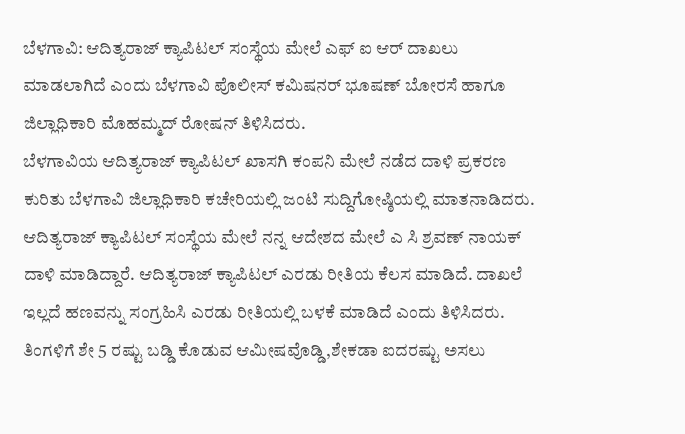ಬೆಳಗಾವಿ: ಆದಿತ್ಯರಾಜ್ ಕ್ಯಾಪಿಟಲ್ ಸಂಸ್ಥೆಯ ಮೇಲೆ ಎಫ್ ಐ ಆರ್ ದಾಖಲು ಮಾಡಲಾಗಿದೆ ಎಂದು ಬೆಳಗಾವಿ ಪೊಲೀಸ್ ಕಮಿಷನರ್ ಭೂಷಣ್ ಬೋರಸೆ ಹಾಗೂ ಜಿಲ್ಲಾಧಿಕಾರಿ ಮೊಹಮ್ಮದ್ ರೋಷನ್ ತಿಳಿಸಿದರು.
ಬೆಳಗಾವಿಯ ಆದಿತ್ಯರಾಜ್ ಕ್ಯಾಪಿಟಲ್ ಖಾಸಗಿ ಕಂಪನಿ ಮೇಲೆ ನಡೆದ ದಾಳಿ ಪ್ರಕರಣ ಕುರಿತು ಬೆಳಗಾವಿ ಜಿಲ್ಲಾಧಿಕಾರಿ ಕಚೇರಿಯಲ್ಲಿ ಜಂಟಿ ಸುದ್ದಿಗೋಷ್ಠಿಯಲ್ಲಿ ಮಾತನಾಡಿದರು.
ಆದಿತ್ಯರಾಜ್ ಕ್ಯಾಪಿಟಲ್ ಸಂಸ್ಥೆಯ ಮೇಲೆ ನನ್ನ ಆದೇಶದ ಮೇಲೆ ಎ ಸಿ ಶ್ರವಣ್ ನಾಯಕ್ ದಾಳಿ ಮಾಡಿದ್ದಾರೆ. ಆದಿತ್ಯರಾಜ್ ಕ್ಯಾಪಿಟಲ್ ಎರಡು ರೀತಿಯ ಕೆಲಸ ಮಾಡಿದೆ. ದಾಖಲೆ ಇಲ್ಲದೆ ಹಣವನ್ನು ಸಂಗ್ರಹಿಸಿ ಎರಡು ರೀತಿಯಲ್ಲಿ ಬಳಕೆ ಮಾಡಿದೆ ಎಂದು ತಿಳಿಸಿದರು.
ತಿಂಗಳಿಗೆ ಶೇ 5 ರಷ್ಟು ಬಡ್ಡಿ ಕೊಡುವ ಆಮೀಷವೊಡ್ಡಿ,ಶೇಕಡಾ ಐದರಷ್ಟು ಅಸಲು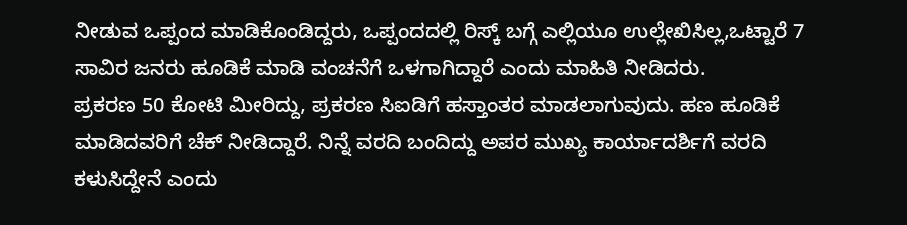ನೀಡುವ ಒಪ್ಪಂದ ಮಾಡಿಕೊಂಡಿದ್ದರು, ಒಪ್ಪಂದದಲ್ಲಿ ರಿಸ್ಕ್ ಬಗ್ಗೆ ಎಲ್ಲಿಯೂ ಉಲ್ಲೇಖಿಸಿಲ್ಲ,ಒಟ್ಟಾರೆ 7 ಸಾವಿರ ಜನರು ಹೂಡಿಕೆ ಮಾಡಿ ವಂಚನೆಗೆ ಒಳಗಾಗಿದ್ದಾರೆ ಎಂದು ಮಾಹಿತಿ ನೀಡಿದರು.
ಪ್ರಕರಣ 50 ಕೋಟಿ ಮೀರಿದ್ದು, ಪ್ರಕರಣ ಸಿಐಡಿಗೆ ಹಸ್ತಾಂತರ ಮಾಡಲಾಗುವುದು. ಹಣ ಹೂಡಿಕೆ ಮಾಡಿದವರಿಗೆ ಚೆಕ್ ನೀಡಿದ್ದಾರೆ. ನಿನ್ನೆ ವರದಿ ಬಂದಿದ್ದು ಅಪರ ಮುಖ್ಯ ಕಾರ್ಯಾದರ್ಶಿಗೆ ವರದಿ ಕಳುಸಿದ್ದೇನೆ ಎಂದು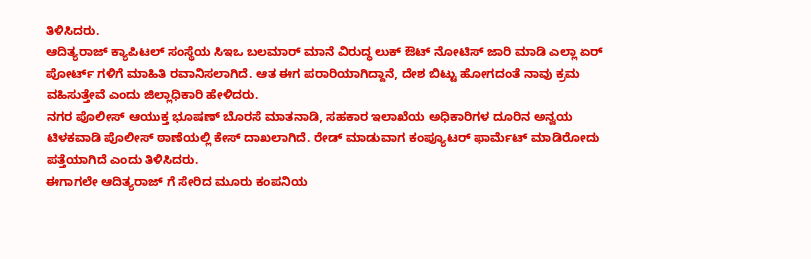ತಿಳಿಸಿದರು.
ಆದಿತ್ಯರಾಜ್ ಕ್ಯಾಪಿಟಲ್ ಸಂಸ್ಥೆಯ ಸಿಇಒ ಬಲಮಾರ್ ಮಾನೆ ವಿರುದ್ಧ ಲುಕ್ ಔಟ್ ನೋಟಿಸ್ ಜಾರಿ ಮಾಡಿ ಎಲ್ಲಾ ಏರ್ ಪೋರ್ಟ್ ಗಳಿಗೆ ಮಾಹಿತಿ ರವಾನಿಸಲಾಗಿದೆ. ಆತ ಈಗ ಪರಾರಿಯಾಗಿದ್ದಾನೆ, ದೇಶ ಬಿಟ್ಟು ಹೋಗದಂತೆ ನಾವು ಕ್ರಮ ವಹಿಸುತ್ತೇವೆ ಎಂದು ಜಿಲ್ಲಾಧಿಕಾರಿ ಹೇಳಿದರು.
ನಗರ ಪೊಲೀಸ್ ಆಯುಕ್ತ ಭೂಷಣ್ ಬೊರಸೆ ಮಾತನಾಡಿ, ಸಹಕಾರ ಇಲಾಖೆಯ ಅಧಿಕಾರಿಗಳ ದೂರಿನ ಅನ್ವಯ ಟಿಳಕವಾಡಿ ಪೊಲೀಸ್ ಠಾಣೆಯಲ್ಲಿ ಕೇಸ್ ದಾಖಲಾಗಿದೆ. ರೇಡ್ ಮಾಡುವಾಗ ಕಂಪ್ಯೂಟರ್ ಫಾರ್ಮೆಟ್ ಮಾಡಿರೋದು ಪತ್ತೆಯಾಗಿದೆ ಎಂದು ತಿಳಿಸಿದರು.
ಈಗಾಗಲೇ ಆದಿತ್ಯರಾಜ್ ಗೆ ಸೇರಿದ ಮೂರು ಕಂಪನಿಯ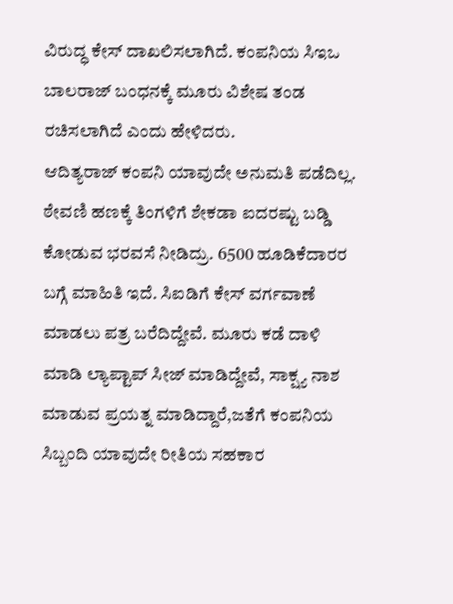ವಿರುದ್ಧ ಕೇಸ್ ದಾಖಲಿಸಲಾಗಿದೆ. ಕಂಪನಿಯ ಸಿಇಒ ಬಾಲರಾಜ್ ಬಂಧನಕ್ಕೆ ಮೂರು ವಿಶೇಷ ತಂಡ ರಚಿಸಲಾಗಿದೆ ಎಂದು ಹೇಳಿದರು.
ಆದಿತ್ಯರಾಜ್ ಕಂಪನಿ ಯಾವುದೇ ಅನುಮತಿ ಪಡೆದಿಲ್ಲ. ಠೇವಣಿ ಹಣಕ್ಕೆ ತಿಂಗಳಿಗೆ ಶೇಕಡಾ ಐದರಷ್ಟು ಬಡ್ಡಿ ಕೋಡುವ ಭರವಸೆ ನೀಡಿದ್ರು. 6500 ಹೂಡಿಕೆದಾರರ ಬಗ್ಗೆ ಮಾಹಿತಿ ಇದೆ. ಸಿಐಡಿಗೆ ಕೇಸ್ ವರ್ಗವಾಣೆ ಮಾಡಲು ಪತ್ರ ಬರೆದಿದ್ದೇವೆ. ಮೂರು ಕಡೆ ದಾಳಿ ಮಾಡಿ ಲ್ಯಾಪ್ಟಾಪ್ ಸೀಜ್ ಮಾಡಿದ್ದೇವೆ, ಸಾಕ್ಷ್ಯ ನಾಶ ಮಾಡುವ ಪ್ರಯತ್ನ ಮಾಡಿದ್ದಾರೆ,ಜತೆಗೆ ಕಂಪನಿಯ ಸಿಬ್ಬಂದಿ ಯಾವುದೇ ರೀತಿಯ ಸಹಕಾರ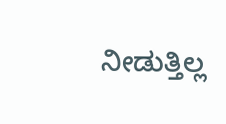ನೀಡುತ್ತಿಲ್ಲ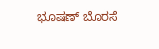ಭೂಷಣ್ ಬೊರಸೆ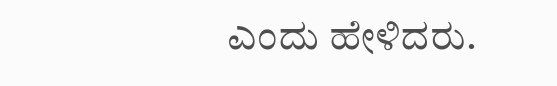ಎಂದು ಹೇಳಿದರು.